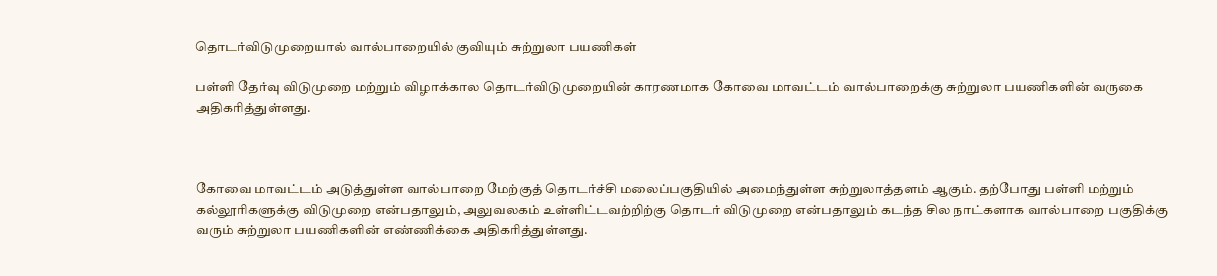தொடர்விடுமுறையால் வால்பாறையில் குவியும் சுற்றுலா பயணிகள்

பள்ளி தேர்வு விடுமுறை மற்றும் விழாக்கால தொடர்விடுமுறையின் காரணமாக கோவை மாவட்டம் வால்பாறைக்கு சுற்றுலா பயணிகளின் வருகை அதிகரித்துள்ளது.



கோவை மாவட்டம் அடுத்துள்ள வால்பாறை மேற்குத் தொடர்ச்சி மலைப்பகுதியில் அமைந்துள்ள சுற்றுலாத்தளம் ஆகும். தற்போது பள்ளி மற்றும் கல்லூரிகளுக்கு விடுமுறை என்பதாலும், அலுவலகம் உள்ளிட்டவற்றிற்கு தொடர் விடுமுறை என்பதாலும் கடந்த சில நாட்களாக வால்பாறை பகுதிக்கு வரும் சுற்றுலா பயணிகளின் எண்ணிக்கை அதிகரித்துள்ளது.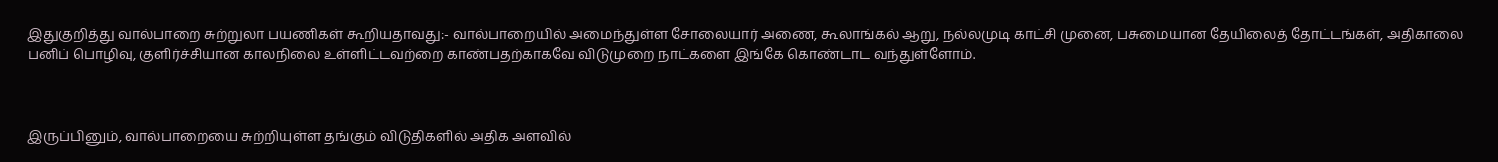இதுகுறித்து வால்பாறை சுற்றுலா பயணிகள் கூறியதாவது:- வால்பாறையில் அமைந்துள்ள சோலையார் அணை, கூலாங்கல் ஆறு, நல்லமுடி காட்சி முனை, பசுமையான தேயிலைத் தோட்டங்கள், அதிகாலை பனிப் பொழிவு, குளிர்ச்சியான காலநிலை உள்ளிட்டவற்றை காண்பதற்காகவே விடுமுறை நாட்களை இங்கே கொண்டாட வந்துள்ளோம்.



இருப்பினும், வால்பாறையை சுற்றியுள்ள தங்கும் விடுதிகளில் அதிக அளவில்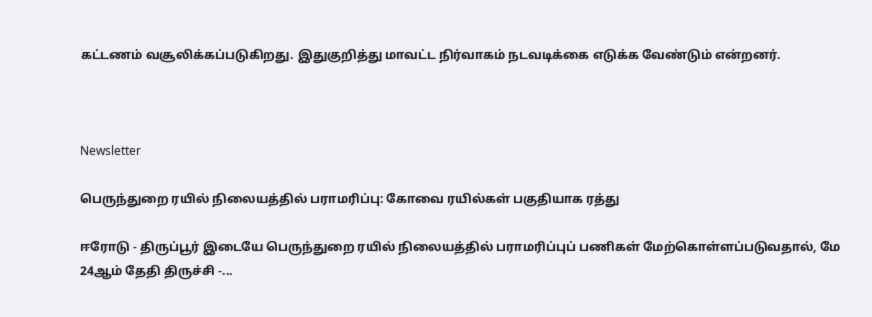கட்டணம் வசூலிக்கப்படுகிறது. இதுகுறித்து மாவட்ட நிர்வாகம் நடவடிக்கை எடுக்க வேண்டும் என்றனர்.



Newsletter

பெருந்துறை ரயில் நிலையத்தில் பராமரிப்பு: கோவை ரயில்கள் பகுதியாக ரத்து

ஈரோடு - திருப்பூர் இடையே பெருந்துறை ரயில் நிலையத்தில் பராமரிப்புப் பணிகள் மேற்கொள்ளப்படுவதால், மே 24ஆம் தேதி திருச்சி -...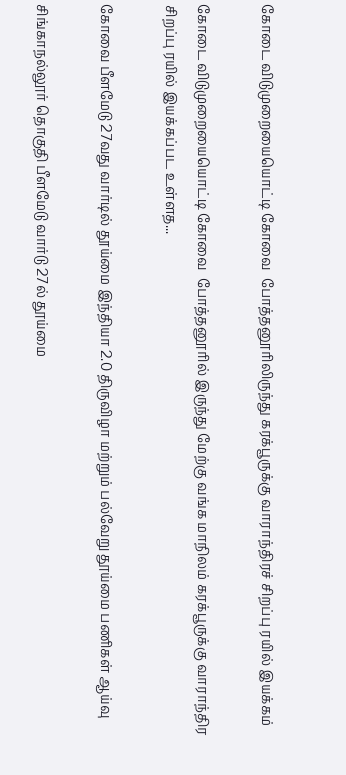கோடை விடுமுறையையொட்டி கோவை  போத்தனூரிலிருந்து கரக்பூருக்கு வாராந்திரச் சிறப்பு ரயில் இயக்கம்

கோடை விடுமுறையையொட்டி கோவை  போத்தனூரில் இருந்து மேற்கு வங்க மாநிலம் கரக்பூருக்கு வாராந்திர சிறப்பு ரயில் இயக்கப்பட உள்ளத...

கோவை பீளமேடு 27வது வார்டில் தூய்மை இந்தியா 2.0 திருவிழா மற்றும் பல்வேறு தூய்மை பணிகள் ஆய்வு

சிங்காநல்லூர் தொகுதி பீளமேடு வார்டு 27ல் தூய்மை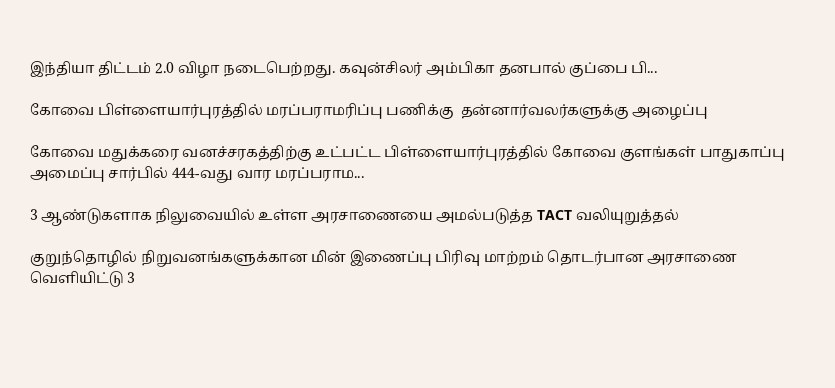இந்தியா திட்டம் 2.0 விழா நடைபெற்றது. கவுன்சிலர் அம்பிகா தனபால் குப்பை பி...

கோவை பிள்ளையார்புரத்தில் மரப்பராமரிப்பு பணிக்கு  தன்னார்வலர்களுக்கு அழைப்பு

கோவை மதுக்கரை வனச்சரகத்திற்கு உட்பட்ட பிள்ளையார்புரத்தில் கோவை குளங்கள் பாதுகாப்பு அமைப்பு சார்பில் 444-வது வார மரப்பராம...

3 ஆண்டுகளாக நிலுவையில் உள்ள அரசாணையை அமல்படுத்த TACT வலியுறுத்தல்

குறுந்தொழில் நிறுவனங்களுக்கான மின் இணைப்பு பிரிவு மாற்றம் தொடர்பான அரசாணை வெளியிட்டு 3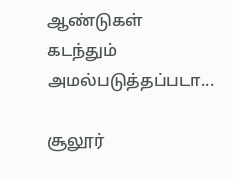ஆண்டுகள் கடந்தும் அமல்படுத்தப்படா...

சூலூர்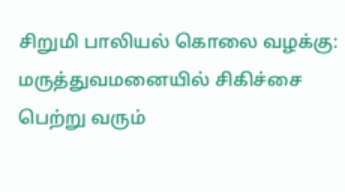சிறுமி பாலியல் கொலை வழக்கு: மருத்துவமனையில் சிகிச்சை பெற்று வரும்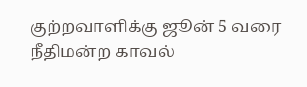குற்றவாளிக்கு ஜூன் 5 வரை நீதிமன்ற காவல்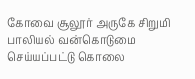கோவை சூலூர் அருகே சிறுமி பாலியல் வன்கொடுமை செய்யப்பட்டு கொலை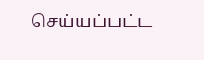செய்யப்பட்ட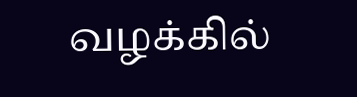வழக்கில்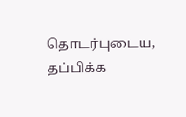தொடர்புடைய, தப்பிக்க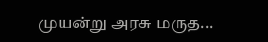முயன்று அரசு மருத...